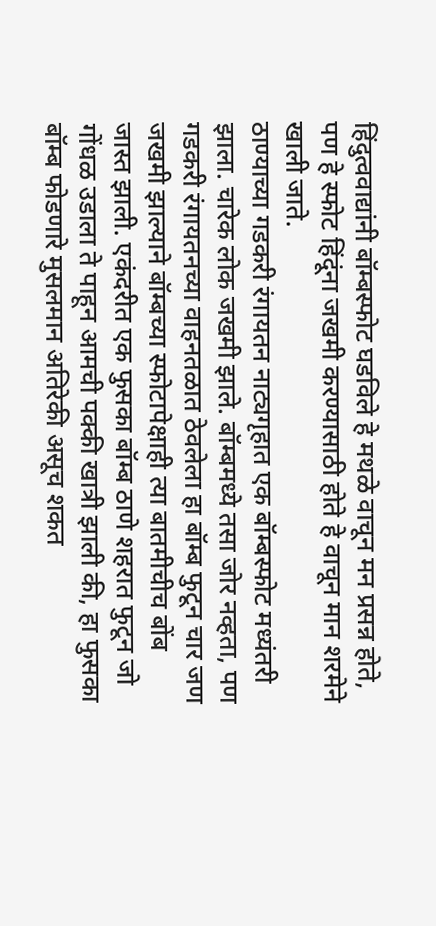हिंदुत्ववाद्यांनी बॉम्बस्फोट घडविले हे मथळे वाचून मन प्रसन्न होते, पण हे स्फोट हिंदूंना जखमी करण्यासाठी होते हे वाचून मान शरमेने खाली जाते.
ठाण्याच्या गडकरी रंगायतन नाट्यगृहात एक बॉम्बस्फोट मध्यंतरी झाला. चारेक लोक जखमी झाले. बॉम्बमध्ये तसा जोर नव्हता, पण गडकरी रंगायतनच्या वाहनतळात ठेवलेला हा बॉम्ब फुटून चार जण जखमी झाल्याने बॉम्बच्या स्फोटापेक्षाही त्या बातमीचीच बोंब जास्त झाली. एकंदरीत एक फुसका बॉम्ब ठाणे शहरात फुटून जो गोंधळ उडाला ते पाहून आमची पक्की खात्री झाली की, हा फुसका बॉम्ब फोडणारे मुसलमान अतिरेकी असूच शकत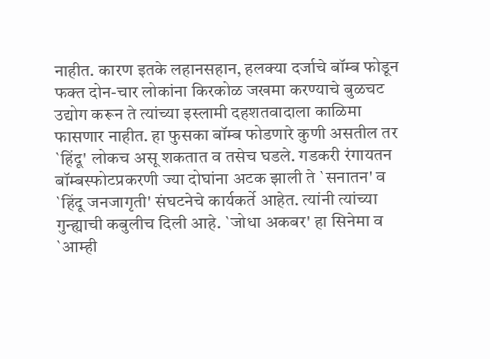नाहीत. कारण इतके लहानसहान, हलक्या दर्जाचे बॉम्ब फोडून फक्त दोन-चार लोकांना किरकोळ जखमा करण्याचे बुळचट उद्योग करून ते त्यांच्या इस्लामी दहशतवादाला काळिमा फासणार नाहीत. हा फुसका बॉम्ब फोडणारे कुणी असतील तर `हिंदू' लोकच असू शकतात व तसेच घडले. गडकरी रंगायतन बॉम्बस्फोटप्रकरणी ज्या दोघांना अटक झाली ते `सनातन' व `हिंदू जनजागृती' संघटनेचे कार्यकर्ते आहेत. त्यांनी त्यांच्या गुन्ह्याची कबुलीच दिली आहे. `जोधा अकबर' हा सिनेमा व `आम्ही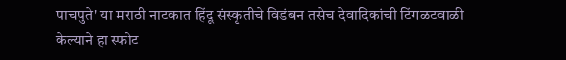पाचपुते' या मराठी नाटकात हिंदू संस्कृतीचे विडंबन तसेच देवादिकांची टिंगळटवाळी केल्याने हा स्फोट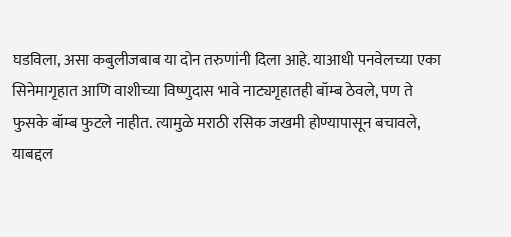घडविला, असा कबुलीजबाब या दोन तरुणांनी दिला आहे. याआधी पनवेलच्या एका सिनेमागृहात आणि वाशीच्या विष्णुदास भावे नाट्यगृहातही बॉम्ब ठेवले, पण ते फुसके बॉम्ब फुटले नाहीत. त्यामुळे मराठी रसिक जखमी होण्यापासून बचावले, याबद्दल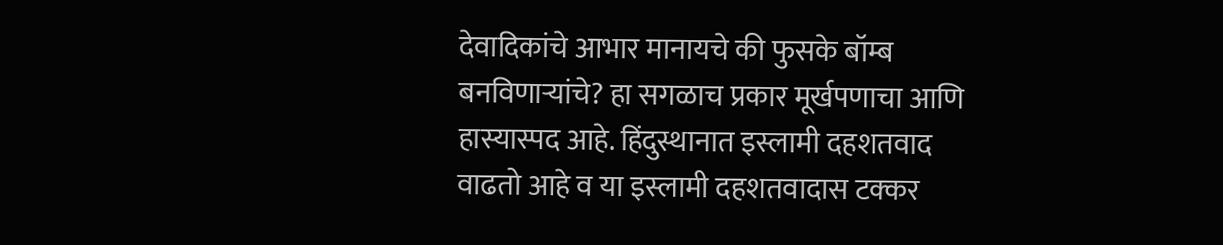देवादिकांचे आभार मानायचे की फुसके बॉम्ब बनविणाऱ्यांचे? हा सगळाच प्रकार मूर्खपणाचा आणि हास्यास्पद आहे. हिंदुस्थानात इस्लामी दहशतवाद वाढतो आहे व या इस्लामी दहशतवादास टक्कर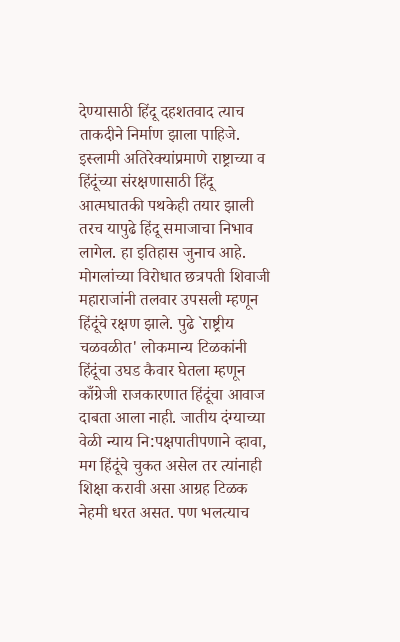देण्यासाठी हिंदू दहशतवाद त्याच ताकदीने निर्माण झाला पाहिजे. इस्लामी अतिरेक्यांप्रमाणे राष्ट्राच्या व हिंदूंच्या संरक्षणासाठी हिंदू आत्मघातकी पथकेही तयार झाली तरच यापुढे हिंदू समाजाचा निभाव लागेल. हा इतिहास जुनाच आहे. मोगलांच्या विरोधात छत्रपती शिवाजी महाराजांनी तलवार उपसली म्हणून हिंदूंचे रक्षण झाले. पुढे `राष्ट्रीय चळवळीत' लोकमान्य टिळकांनी हिंदूंचा उघड कैवार घेतला म्हणून काँग्रेजी राजकारणात हिंदूंचा आवाज दाबता आला नाही. जातीय दंग्याच्या वेळी न्याय नि:पक्षपातीपणाने व्हावा, मग हिंदूंचे चुकत असेल तर त्यांनाही शिक्षा करावी असा आग्रह टिळक नेहमी धरत असत. पण भलत्याच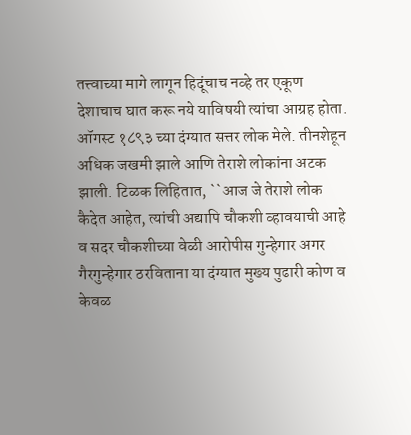तत्त्वाच्या मागे लागून हिदूंचाच नव्हे तर एकूण देशाचाच घात करू नये याविषयी त्यांचा आग्रह होता. ऑगस्ट १८९३ च्या दंग्यात सत्तर लोक मेले. तीनशेहून अधिक जखमी झाले आणि तेराशे लोकांना अटक झाली. टिळक लिहितात, ``आज जे तेराशे लोक कैदेत आहेत, त्यांची अद्यापि चौकशी व्हावयाची आहे व सदर चौकशीच्या वेळी आरोपीस गुन्हेगार अगर गैरगुन्हेगार ठरविताना या दंग्यात मुख्य पुढारी कोण व केवळ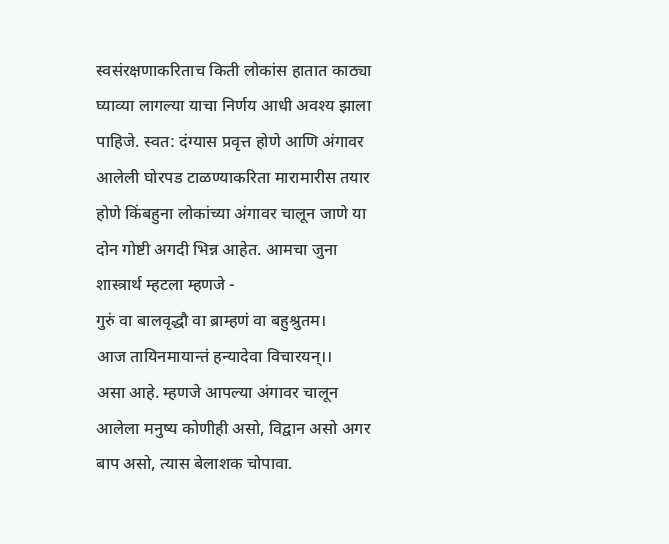स्वसंरक्षणाकरिताच किती लोकांस हातात काठ्या घ्याव्या लागल्या याचा निर्णय आधी अवश्य झाला पाहिजे. स्वत: दंग्यास प्रवृत्त होणे आणि अंगावर आलेली घोरपड टाळण्याकरिता मारामारीस तयार होणे किंबहुना लोकांच्या अंगावर चालून जाणे या दोन गोष्टी अगदी भिन्न आहेत. आमचा जुना शास्त्रार्थ म्हटला म्हणजे -
गुरुं वा बालवृद्धौ वा ब्राम्हणं वा बहुश्रुतम।
आज तायिनमायान्तं हन्यादेवा विचारयन्।।
असा आहे. म्हणजे आपल्या अंगावर चालून आलेला मनुष्य कोणीही असो, विद्वान असो अगर बाप असो, त्यास बेलाशक चोपावा.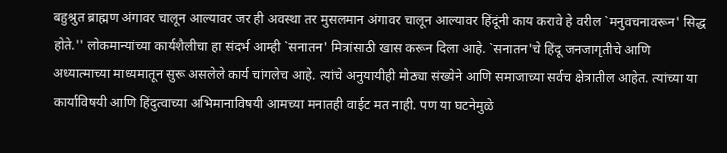बहुश्रुत ब्राह्मण अंगावर चालून आल्यावर जर ही अवस्था तर मुसलमान अंगावर चालून आल्यावर हिंदूंनी काय करावे हे वरील `मनुवचनावरून' सिद्ध होते.'' लोकमान्यांच्या कार्यशैलीचा हा संदर्भ आम्ही `सनातन' मित्रांसाठी खास करून दिला आहे. `सनातन'चे हिंदू जनजागृतीचे आणि अध्यात्माच्या माध्यमातून सुरू असलेले कार्य चांगलेच आहे. त्यांचे अनुयायीही मोठ्या संख्येने आणि समाजाच्या सर्वच क्षेत्रातील आहेत. त्यांच्या या कार्याविषयी आणि हिंदुत्वाच्या अभिमानाविषयी आमच्या मनातही वाईट मत नाही. पण या घटनेमुळे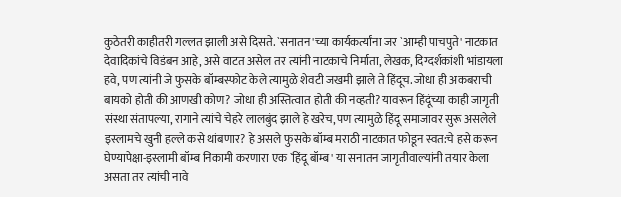कुठेतरी काहीतरी गल्लत झाली असे दिसते. `सनातन'च्या कार्यकर्त्यांना जर `आम्ही पाचपुते' नाटकात देवादिकांचे विडंबन आहे, असे वाटत असेल तर त्यांनी नाटकाचे निर्माता, लेखक, दिग्दर्शकांशी भांडायला हवे, पण त्यांनी जे फुसके बॉम्बस्फोट केले त्यामुळे शेवटी जखमी झाले ते हिंदूच. जोधा ही अकबराची बायको होती की आणखी कोण? जोधा ही अस्तित्वात होती की नव्हती? यावरून हिंदूंच्या काही जागृती संस्था संतापल्या, रागाने त्यांचे चेहरे लालबुंद झाले हे खरेच, पण त्यामुळे हिंदू समाजावर सुरू असलेले इस्लामचे खुनी हल्ले कसे थांबणार? हे असले फुसके बॉम्ब मराठी नाटकात फोडून स्वत:चे हसे करून घेण्यापेक्षा-इस्लामी बॉम्ब निकामी करणारा एक `हिंदू बॉम्ब' या सनातन जागृतीवाल्यांनी तयार केला असता तर त्यांची नावे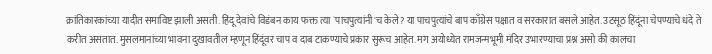क्रांतिकारकांच्या यादीत समाविष्ट झाली असती. हिंदू देवांचे विडंबन काय फक्त त्या `पाचपुत्यांनी'च केले? या पाचपुत्यांचे बाप काँग्रेस पक्षात व सरकारात बसले आहेत. उटसूठ हिंदूंना चेपण्याचे धंदे ते करीत असतात. मुसलमानांच्या भावना दुखावतील म्हणून हिंदूंवर चाप व दाब टाकण्याचे प्रकार सुरूच आहेत. मग अयोध्येत रामजन्मभूमी मंदिर उभारण्याचा प्रश्न असो की कालचा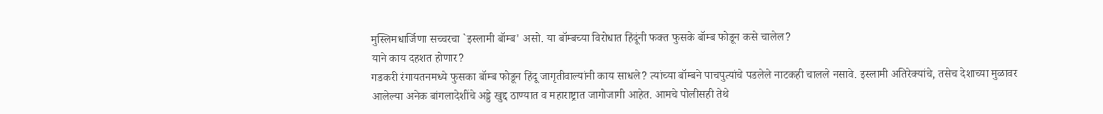मुस्लिमधार्जिणा सच्चरचा `इस्लामी बॉम्ब' असो. या बॉम्बच्या विरोधात हिंदूंनी फक्त फुसके बॉम्ब फोडून कसे चालेल?
याने काय दहशत होणार?
गडकरी रंगायतनमध्ये फुसका बॉम्ब फोडून हिंदू जागृतीवाल्यांनी काय साधले? त्यांच्या बॉम्बने पाचपुत्यांचे पडलेले नाटकही चालले नसावे. इस्लामी अतिरेक्यांचे, तसेच देशाच्या मुळावर आलेल्या अनेक बांगलादेशींचे अड्डे खुद्द ठाण्यात व महाराष्ट्रात जागोजागी आहेत. आमचे पोलीसही तेथे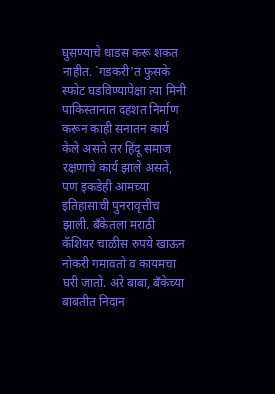घुसण्याचे धाडस करू शकत नाहीत. `गडकरी'त फुसके स्फोट घडविण्यापेक्षा त्या मिनी पाकिस्तानात दहशत निर्माण करून काही सनातन कार्य केले असते तर हिंदू समाज रक्षणाचे कार्य झाले असते, पण इकडेही आमच्या इतिहासाची पुनरावृत्तीच झाली. बँकेतला मराठी कॅशियर चाळीस रुपये खाऊन नोकरी गमावतो व कायमचा घरी जातो. अरे बाबा, बँकेच्या बाबतीत निदान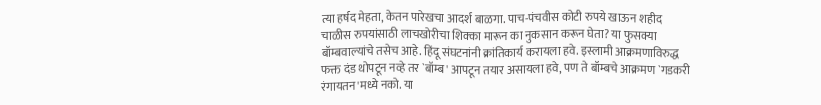त्या हर्षद मेहता, केतन पारेखचा आदर्श बाळगा. पाच-पंचवीस कोटी रुपये खाऊन शहीद चाळीस रुपयांसाठी लाचखोरीचा शिक्का मारून का नुकसान करून घेता? या फुसक्या बॉम्बवाल्यांचे तसेच आहे. हिंदू संघटनांनी क्रांतिकार्य करायला हवे. इस्लामी आक्रमणाविरुद्ध फक्त दंड थोपटून नव्हे तर `बॉम्ब' आपटून तयार असायला हवे, पण ते बॉम्बचे आक्रमण `गडकरी रंगायतन'मध्ये नको. या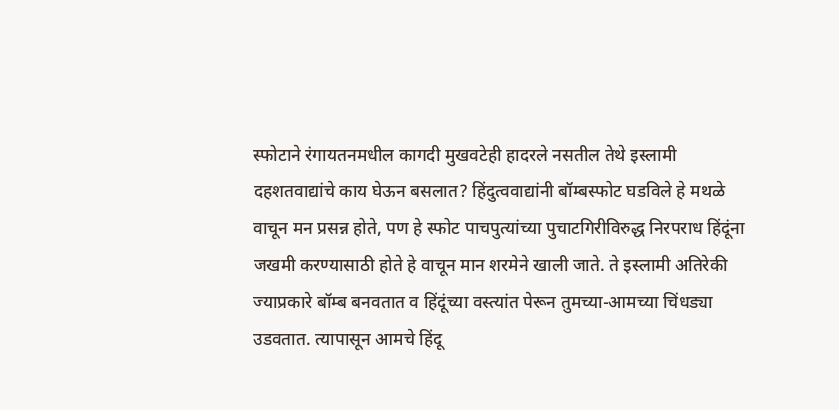स्फोटाने रंगायतनमधील कागदी मुखवटेही हादरले नसतील तेथे इस्लामी दहशतवाद्यांचे काय घेऊन बसलात? हिंदुत्ववाद्यांनी बॉम्बस्फोट घडविले हे मथळे वाचून मन प्रसन्न होते, पण हे स्फोट पाचपुत्यांच्या पुचाटगिरीविरुद्ध निरपराध हिंदूंना जखमी करण्यासाठी होते हे वाचून मान शरमेने खाली जाते. ते इस्लामी अतिरेकी ज्याप्रकारे बॉम्ब बनवतात व हिंदूंच्या वस्त्यांत पेरून तुमच्या-आमच्या चिंधड्या उडवतात. त्यापासून आमचे हिंदू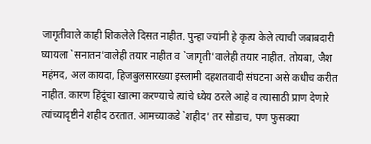जागृतीवाले काही शिकलेले दिसत नाहीत. पुन्हा ज्यांनी हे कृत्य केले त्याची जबाबदारी घ्यायला `सनातन'वालेही तयार नाहीत व `जागृती'वालेही तयार नाहीत. तोयबा, जैश महंमद, अल कायदा, हिजबुलसारख्या इस्लामी दहशतवादी संघटना असे कधीच करीत नाहीत. कारण हिंदूंचा खात्मा करण्याचे त्यांचे ध्येय ठरले आहे व त्यासाठी प्राण देणारे त्यांच्यादृष्टीने शहीद ठरतात. आमच्याकडे `शहीद' तर सोडाच, पण फुसक्या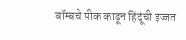बॉम्बचे पीक काढून हिंदूंची इज्जत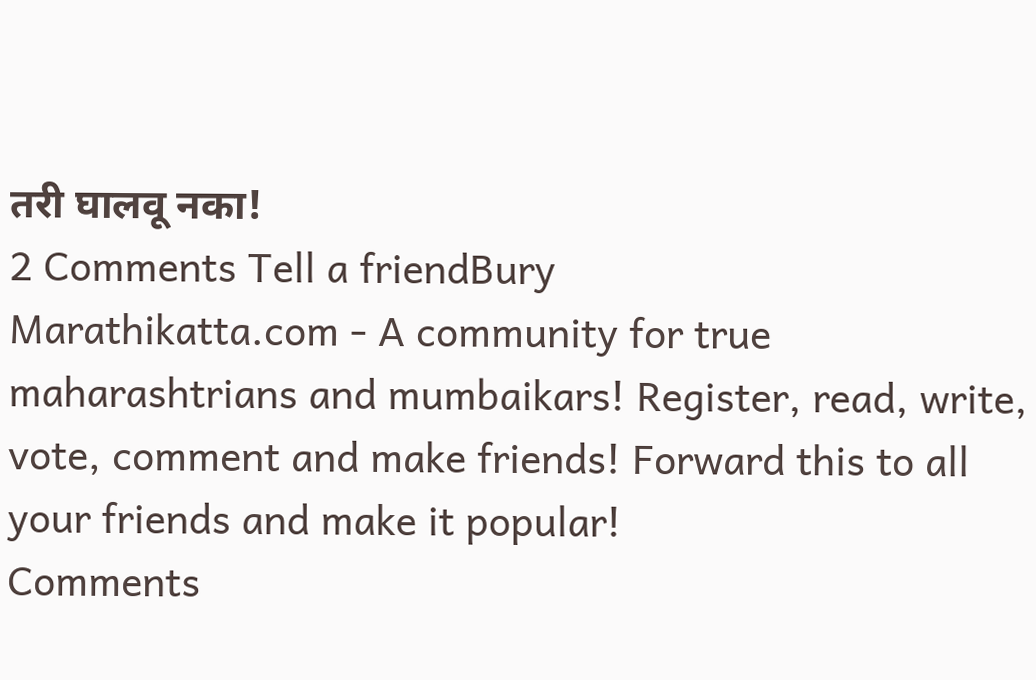तरी घालवू नका!
2 Comments Tell a friendBury
Marathikatta.com - A community for true maharashtrians and mumbaikars! Register, read, write, vote, comment and make friends! Forward this to all your friends and make it popular!
Comments